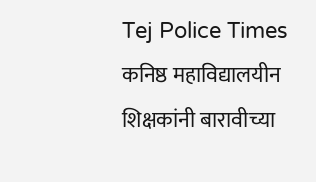Tej Police Times
कनिष्ठ महाविद्यालयीन शिक्षकांनी बारावीच्या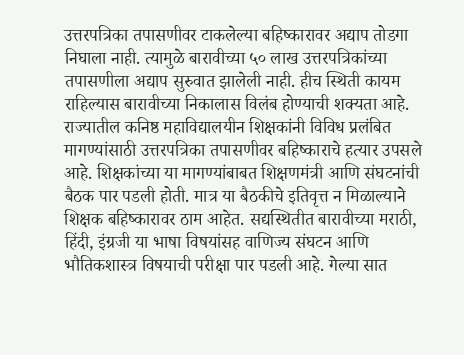उत्तरपत्रिका तपासणीवर टाकलेल्या बहिष्कारावर अद्याप तोडगा निघाला नाही. त्यामुळे बारावीच्या ५० लाख उत्तरपत्रिकांच्या तपासणीला अद्याप सुरुवात झालेली नाही. हीच स्थिती कायम राहिल्यास बारावीच्या निकालास विलंब होण्याची शक्यता आहे.
राज्यातील कनिष्ठ महाविद्यालयीन शिक्षकांनी विविध प्रलंबित मागण्यांसाठी उत्तरपत्रिका तपासणीवर बहिष्काराचे हत्यार उपसले आहे. शिक्षकांच्या या मागण्यांबाबत शिक्षणमंत्री आणि संघटनांची बैठक पार पडली होती. मात्र या बैठकीचे इतिवृत्त न मिळाल्याने शिक्षक बहिष्कारावर ठाम आहेत. सद्यस्थितीत बारावीच्या मराठी, हिंदी, इंग्रजी या भाषा विषयांसह वाणिज्य संघटन आणि भौतिकशास्त्र विषयाची परीक्षा पार पडली आहे. गेल्या सात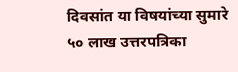दिवसांत या विषयांच्या सुमारे ५० लाख उत्तरपत्रिका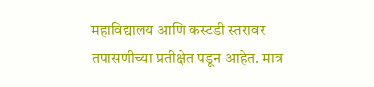महाविद्यालय आणि कस्टडी स्तरावर तपासणीच्या प्रतीक्षेत पडून आहेत. मात्र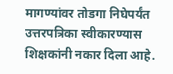मागण्यांवर तोडगा निघेपर्यंत उत्तरपत्रिका स्वीकारण्यास शिक्षकांनी नकार दिला आहे.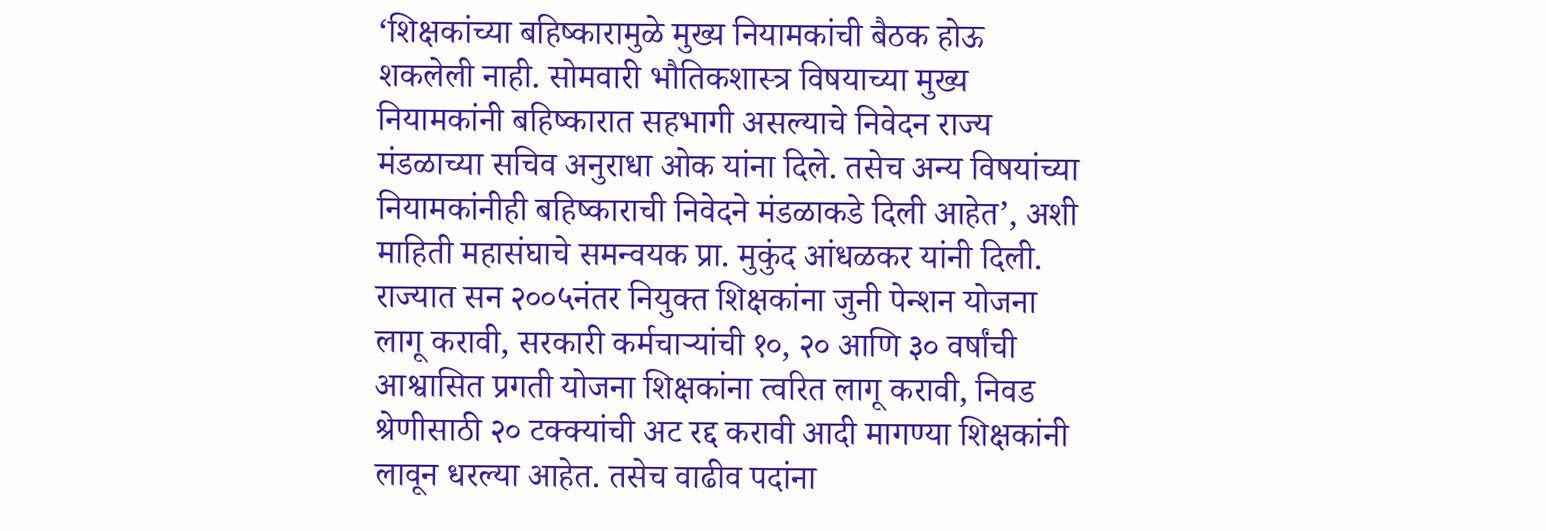‘शिक्षकांच्या बहिष्कारामुळे मुख्य नियामकांची बैठक होऊ शकलेली नाही. सोमवारी भौतिकशास्त्र विषयाच्या मुख्य नियामकांनी बहिष्कारात सहभागी असल्याचे निवेदन राज्य मंडळाच्या सचिव अनुराधा ओक यांना दिले. तसेच अन्य विषयांच्या नियामकांनीही बहिष्काराची निवेदने मंडळाकडे दिली आहेत’, अशी माहिती महासंघाचे समन्वयक प्रा. मुकुंद आंधळकर यांनी दिली.
राज्यात सन २००५नंतर नियुक्त शिक्षकांना जुनी पेन्शन योजना लागू करावी, सरकारी कर्मचाऱ्यांची १०, २० आणि ३० वर्षांची आश्वासित प्रगती योजना शिक्षकांना त्वरित लागू करावी, निवड श्रेणीसाठी २० टक्क्यांची अट रद्द करावी आदी मागण्या शिक्षकांनी लावून धरल्या आहेत. तसेच वाढीव पदांना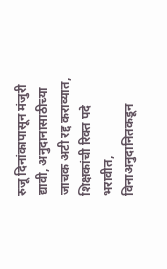रुजू दिनांकापासून मंजुरी द्यावी, अनुदानासाठीच्या जाचक अटी रद्द कराव्यात, शिक्षकांची रिक्त पदे भरावीत, विनाअनुदानितकडून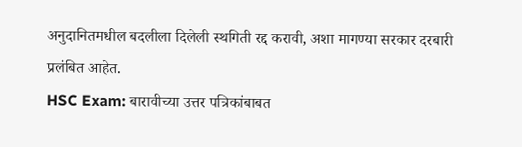अनुदानितमधील बदलीला दिलेली स्थगिती रद्द करावी, अशा मागण्या सरकार दरबारी प्रलंबित आहेत.
HSC Exam: बारावीच्या उत्तर पत्रिकांबाबत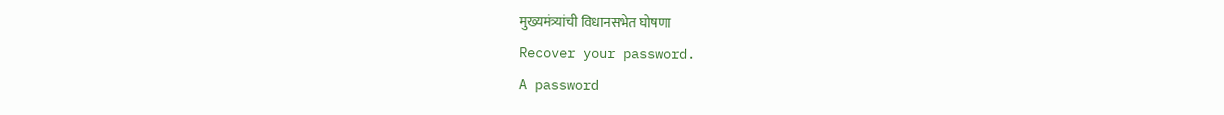मुख्यमंत्र्यांची विधानसभेत घोषणा
Recover your password.
A password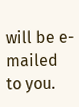will be e-mailed to you.